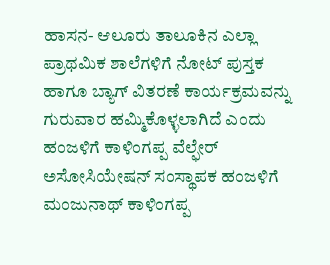ಹಾಸನ- ಆಲೂರು ತಾಲೂಕಿನ ಎಲ್ಲಾ ಪ್ರಾಥಮಿಕ ಶಾಲೆಗಳಿಗೆ ನೋಟ್ ಪುಸ್ತಕ ಹಾಗೂ ಬ್ಯಾಗ್ ವಿತರಣೆ ಕಾರ್ಯಕ್ರಮವನ್ನು ಗುರುವಾರ ಹಮ್ಮಿಕೊಳ್ಳಲಾಗಿದೆ ಎಂದು ಹಂಜಳಿಗೆ ಕಾಳಿಂಗಪ್ಪ ವೆಲ್ಫೇರ್ ಅಸೋಸಿಯೇಷನ್ ಸಂಸ್ಥಾಪಕ ಹಂಜಳಿಗೆ ಮಂಜುನಾಥ್ ಕಾಳಿಂಗಪ್ಪ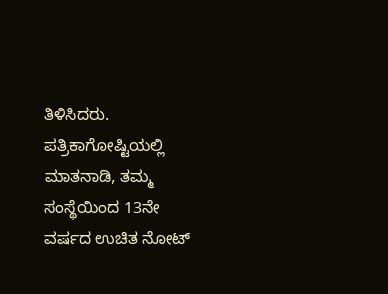ತಿಳಿಸಿದರು.
ಪತ್ರಿಕಾಗೋಷ್ಟಿಯಲ್ಲಿ ಮಾತನಾಡಿ, ತಮ್ಮ ಸಂಸ್ಥೆಯಿಂದ 13ನೇ ವರ್ಷದ ಉಚಿತ ನೋಟ್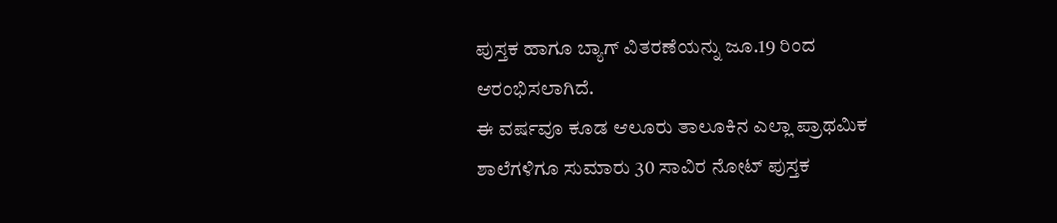ಪುಸ್ತಕ ಹಾಗೂ ಬ್ಯಾಗ್ ವಿತರಣೆಯನ್ನು ಜೂ.19 ರಿಂದ ಆರಂಭಿಸಲಾಗಿದೆ.
ಈ ವರ್ಷವೂ ಕೂಡ ಆಲೂರು ತಾಲೂಕಿನ ಎಲ್ಲಾ ಪ್ರಾಥಮಿಕ ಶಾಲೆಗಳಿಗೂ ಸುಮಾರು 30 ಸಾವಿರ ನೋಟ್ ಪುಸ್ತಕ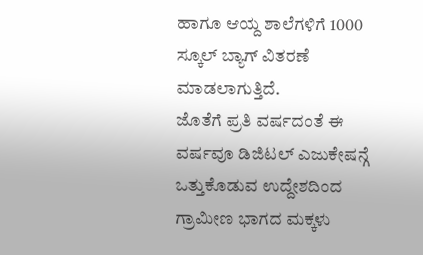ಹಾಗೂ ಆಯ್ದ ಶಾಲೆಗಳಿಗೆ 1000 ಸ್ಕೂಲ್ ಬ್ಯಾಗ್ ವಿತರಣೆ ಮಾಡಲಾಗುತ್ತಿದೆ.
ಜೊತೆಗೆ ಪ್ರತಿ ವರ್ಷದಂತೆ ಈ ವರ್ಷವೂ ಡಿಜಿಟಲ್ ಎಜುಕೇಷನ್ಗೆ ಒತ್ತುಕೊಡುವ ಉದ್ದೇಶದಿಂದ ಗ್ರಾಮೀಣ ಭಾಗದ ಮಕ್ಕಳು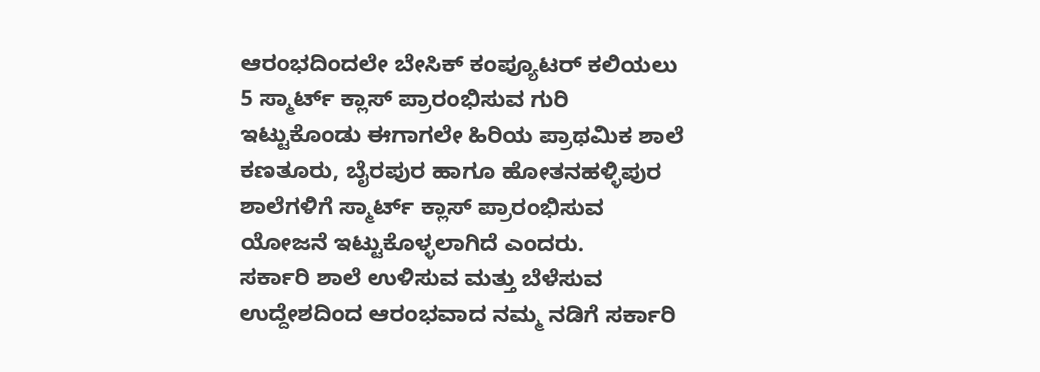ಆರಂಭದಿಂದಲೇ ಬೇಸಿಕ್ ಕಂಪ್ಯೂಟರ್ ಕಲಿಯಲು 5 ಸ್ಮಾರ್ಟ್ ಕ್ಲಾಸ್ ಪ್ರಾರಂಭಿಸುವ ಗುರಿ ಇಟ್ಟುಕೊಂಡು ಈಗಾಗಲೇ ಹಿರಿಯ ಪ್ರಾಥಮಿಕ ಶಾಲೆ ಕಣತೂರು, ಬೈರಪುರ ಹಾಗೂ ಹೋತನಹಳ್ಳಿಪುರ ಶಾಲೆಗಳಿಗೆ ಸ್ಮಾರ್ಟ್ ಕ್ಲಾಸ್ ಪ್ರಾರಂಭಿಸುವ ಯೋಜನೆ ಇಟ್ಟುಕೊಳ್ಳಲಾಗಿದೆ ಎಂದರು.
ಸರ್ಕಾರಿ ಶಾಲೆ ಉಳಿಸುವ ಮತ್ತು ಬೆಳೆಸುವ ಉದ್ದೇಶದಿಂದ ಆರಂಭವಾದ ನಮ್ಮ ನಡಿಗೆ ಸರ್ಕಾರಿ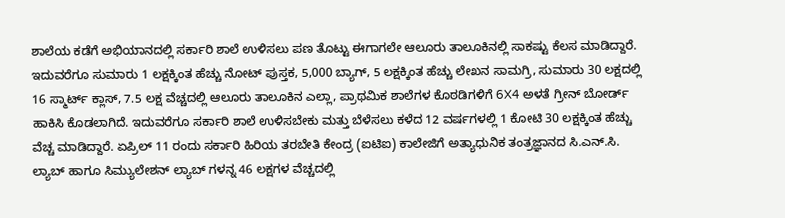ಶಾಲೆಯ ಕಡೆಗೆ ಅಭಿಯಾನದಲ್ಲಿ ಸರ್ಕಾರಿ ಶಾಲೆ ಉಳಿಸಲು ಪಣ ತೊಟ್ಟು ಈಗಾಗಲೇ ಆಲೂರು ತಾಲೂಕಿನಲ್ಲಿ ಸಾಕಷ್ಟು ಕೆಲಸ ಮಾಡಿದ್ದಾರೆ. ಇದುವರೆಗೂ ಸುಮಾರು 1 ಲಕ್ಷಕ್ಕಿಂತ ಹೆಚ್ಚು ನೋಟ್ ಪುಸ್ತಕ, 5,000 ಬ್ಯಾಗ್, 5 ಲಕ್ಷಕ್ಕಿಂತ ಹೆಚ್ಚು ಲೇಖನ ಸಾಮಗ್ರಿ, ಸುಮಾರು 30 ಲಕ್ಷದಲ್ಲಿ 16 ಸ್ಮಾರ್ಟ್ ಕ್ಲಾಸ್, 7.5 ಲಕ್ಷ ವೆಚ್ಚದಲ್ಲಿ ಆಲೂರು ತಾಲೂಕಿನ ಎಲ್ಲಾ, ಪ್ರಾಥಮಿಕ ಶಾಲೆಗಳ ಕೊಠಡಿಗಳಿಗೆ 6X4 ಅಳತೆ ಗ್ರೀನ್ ಬೋರ್ಡ್ ಹಾಕಿಸಿ ಕೊಡಲಾಗಿದೆ. ಇದುವರೆಗೂ ಸರ್ಕಾರಿ ಶಾಲೆ ಉಳಿಸಬೇಕು ಮತ್ತು ಬೆಳೆಸಲು ಕಳೆದ 12 ವರ್ಷಗಳಲ್ಲಿ 1 ಕೋಟಿ 30 ಲಕ್ಷಕ್ಕಿಂತ ಹೆಚ್ಚು ವೆಚ್ಚ ಮಾಡಿದ್ದಾರೆ. ಏಪ್ರಿಲ್ 11 ರಂದು ಸರ್ಕಾರಿ ಹಿರಿಯ ತರಬೇತಿ ಕೇಂದ್ರ (ಐಟಿಐ) ಕಾಲೇಜಿಗೆ ಅತ್ಯಾಧುನಿಕ ತಂತ್ರಜ್ಞಾನದ ಸಿ.ಎನ್.ಸಿ. ಲ್ಯಾಬ್ ಹಾಗೂ ಸಿಮ್ಯುಲೇಶನ್ ಲ್ಯಾಬ್ ಗಳನ್ನ 46 ಲಕ್ಷಗಳ ವೆಚ್ಚದಲ್ಲಿ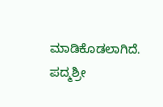ಮಾಡಿಕೊಡಲಾಗಿದೆ.
ಪದ್ಮಶ್ರೀ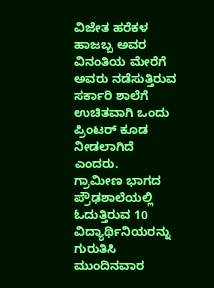ವಿಜೇತ ಹರೆಕಳ ಹಾಜಬ್ಬ ಅವರ ವಿನಂತಿಯ ಮೇರೆಗೆ ಅವರು ನಡೆಸುತ್ತಿರುವ ಸರ್ಕಾರಿ ಶಾಲೆಗೆ ಉಚಿತವಾಗಿ ಒಂದು ಪ್ರಿಂಟರ್ ಕೂಡ ನೀಡಲಾಗಿದೆ ಎಂದರು.
ಗ್ರಾಮೀಣ ಭಾಗದ ಪ್ರೌಢಶಾಲೆಯಲ್ಲಿ ಓದುತ್ತಿರುವ 10 ವಿದ್ಯಾರ್ಥಿನಿಯರನ್ನು ಗುರುತಿಸಿ ಮುಂದಿನವಾರ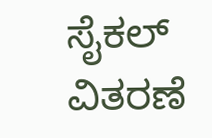ಸೈಕಲ್ ವಿತರಣೆ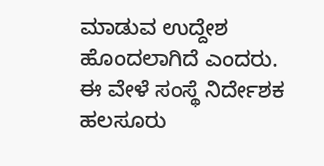ಮಾಡುವ ಉದ್ದೇಶ ಹೊಂದಲಾಗಿದೆ ಎಂದರು.
ಈ ವೇಳೆ ಸಂಸ್ಥೆ ನಿರ್ದೇಶಕ ಹಲಸೂರು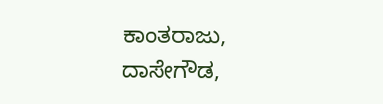ಕಾಂತರಾಜು, ದಾಸೇಗೌಡ,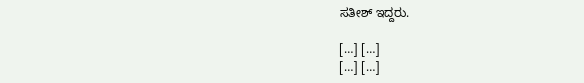ಸತೀಶ್ ಇದ್ದರು.

[…] […]
[…] […]